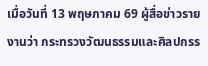เมื่อวันที่ 13 พฤษภาคม 69 ผู้สื่อข่าวรายงานว่า กระทรวงวัฒนธรรมและศิลปกรร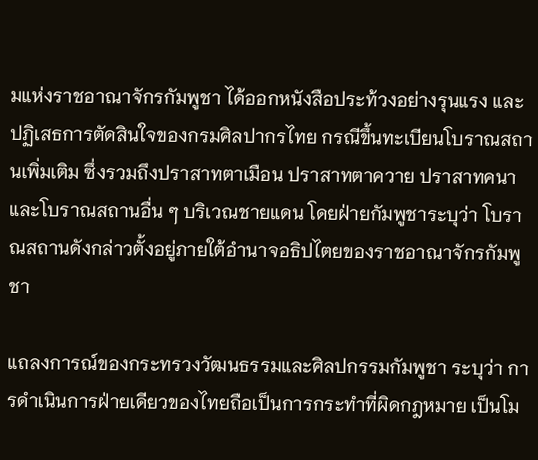มแห่งราชอาณาจักรกัมพูชา ได้ออกหนังสือประท้วงอย่างรุนแรง และปฏิเสธการตัดสินใจของกรมศิลปากรไทย กรณีขึ้นทะเบียนโบราณสถานเพิ่มเติม ซึ่งรวมถึงปราสาทตาเมือน ปราสาทตาควาย ปราสาทคนา และโบราณสถานอื่น ๆ บริเวณชายแดน โดยฝ่ายกัมพูชาระบุว่า โบราณสถานดังกล่าวตั้งอยู่ภายใต้อำนาจอธิปไตยของราชอาณาจักรกัมพูชา

แถลงการณ์ของกระทรวงวัฒนธรรมและศิลปกรรมกัมพูชา ระบุว่า การดำเนินการฝ่ายเดียวของไทยถือเป็นการกระทำที่ผิดกฎหมาย เป็นโม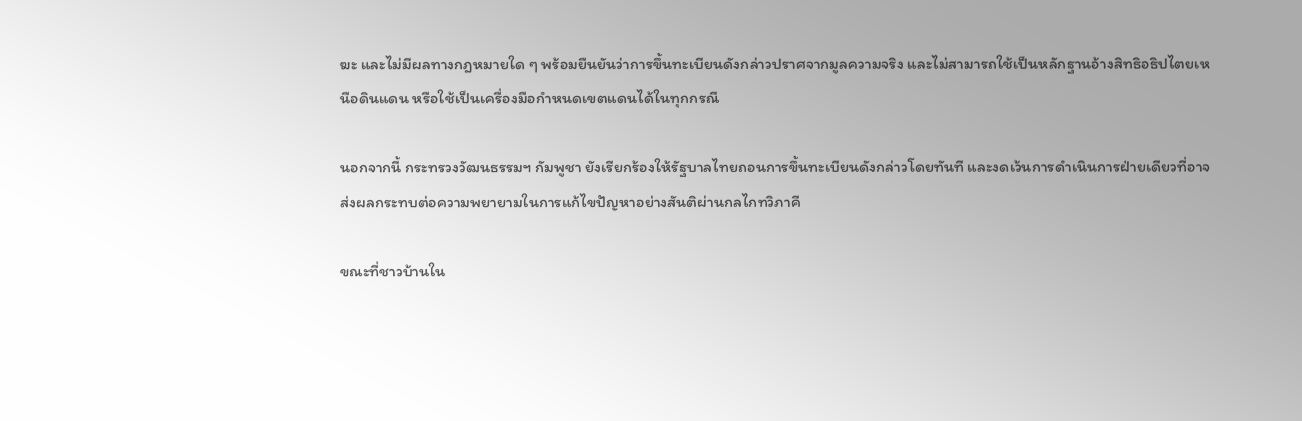ฆะ และไม่มีผลทางกฎหมายใด ๆ พร้อมยืนยันว่าการขึ้นทะเบียนดังกล่าวปราศจากมูลความจริง และไม่สามารถใช้เป็นหลักฐานอ้างสิทธิอธิปไตยเหนือดินแดน หรือใช้เป็นเครื่องมือกำหนดเขตแดนได้ในทุกกรณี

นอกจากนี้ กระทรวงวัฒนธรรมฯ กัมพูชา ยังเรียกร้องให้รัฐบาลไทยถอนการขึ้นทะเบียนดังกล่าวโดยทันที และงดเว้นการดำเนินการฝ่ายเดียวที่อาจส่งผลกระทบต่อความพยายามในการแก้ไขปัญหาอย่างสันติผ่านกลไกทวิภาคี

ขณะที่ชาวบ้านใน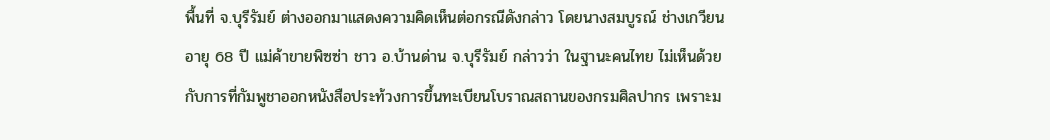พื้นที่ จ.บุรีรัมย์ ต่างออกมาแสดงความคิดเห็นต่อกรณีดังกล่าว โดยนางสมบูรณ์ ช่างเกวียน อายุ 68 ปี แม่ค้าขายพิซซ่า ชาว อ.บ้านด่าน จ.บุรีรัมย์ กล่าวว่า ในฐานะคนไทย ไม่เห็นด้วยกับการที่กัมพูชาออกหนังสือประท้วงการขึ้นทะเบียนโบราณสถานของกรมศิลปากร เพราะม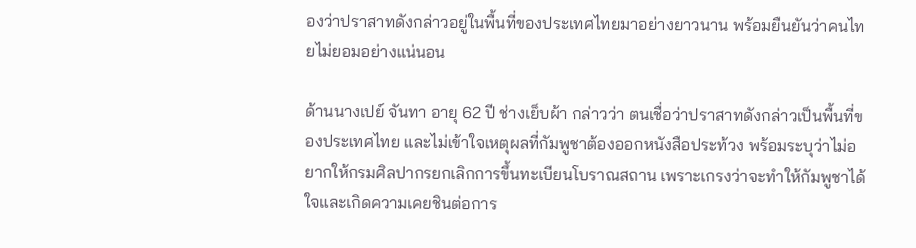องว่าปราสาทดังกล่าวอยู่ในพื้นที่ของประเทศไทยมาอย่างยาวนาน พร้อมยืนยันว่าคนไทยไม่ยอมอย่างแน่นอน

ด้านนางเปย์ จันทา อายุ 62 ปี ช่างเย็บผ้า กล่าวว่า ตนเชื่อว่าปราสาทดังกล่าวเป็นพื้นที่ของประเทศไทย และไม่เข้าใจเหตุผลที่กัมพูชาต้องออกหนังสือประท้วง พร้อมระบุว่าไม่อยากให้กรมศิลปากรยกเลิกการขึ้นทะเบียนโบราณสถาน เพราะเกรงว่าจะทำให้กัมพูชาได้ใจและเกิดความเคยชินต่อการ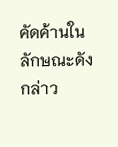คัดค้านในลักษณะดังกล่าว